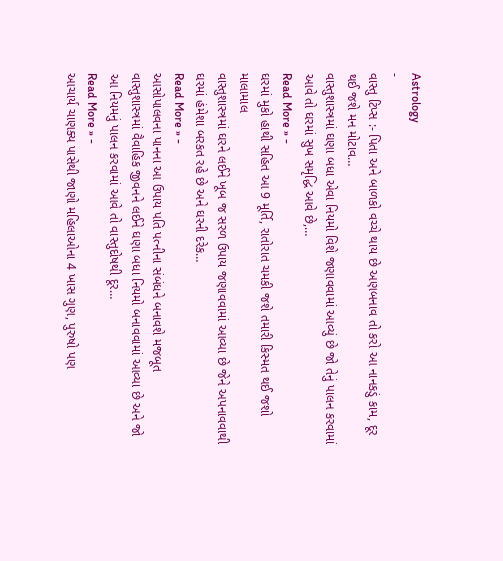Astrology
-
વાસ્તુ ટિપ્સ :- પિતા અને બાળકો વચ્ચે થાય છે અણબનાવ તો કરો આ નાનકડું કામ, દૂર થઈ જશે મન મોટાવ…
વાસ્તુશાસ્ત્રમાં ઘણા બધા એવા નિયમો વિશે જણાવવામાં આવ્યું છે જો તેનું પાલન કરવામાં આવે તો ઘરમાં સુખ સમૃદ્ધિ આવે છે,…
Read More » -
ઘરમાં મુકો હાથી સહિત આ 9 મૂર્તિ, રાતોરાત ચમકી જશે તમારી કિસ્મત થઈ જશો માલામાલ
વાસ્તુશાસ્ત્રમાં ઘરને લઈને ખૂબ જ સરળ ઉપાય જણાવવામાં આવ્યા છે જેને અપનાવવાથી ઘરમાં હંમેશા બરકત રહે છે અને ઘરની દરેક…
Read More » -
આસોપાલવના પાનના આ ઉપાય પતિ પત્નીના સંબંધને બનાવશે મજબૂત
વાસ્તુશાસ્ત્રમાં વૈવાહિક જીવનને લઈને ઘણા બધા નિયમો બનાવવામાં આવ્યા છે અને જો આ નિયમનું પાલન કરવામાં આવે તો વાસ્તુદોષથી દૂર…
Read More » -
આચાર્ય ચાણક્ય પાસેથી જાણો મહિલાઓના 4 ખાસ ગુણ, પુરુષો પણ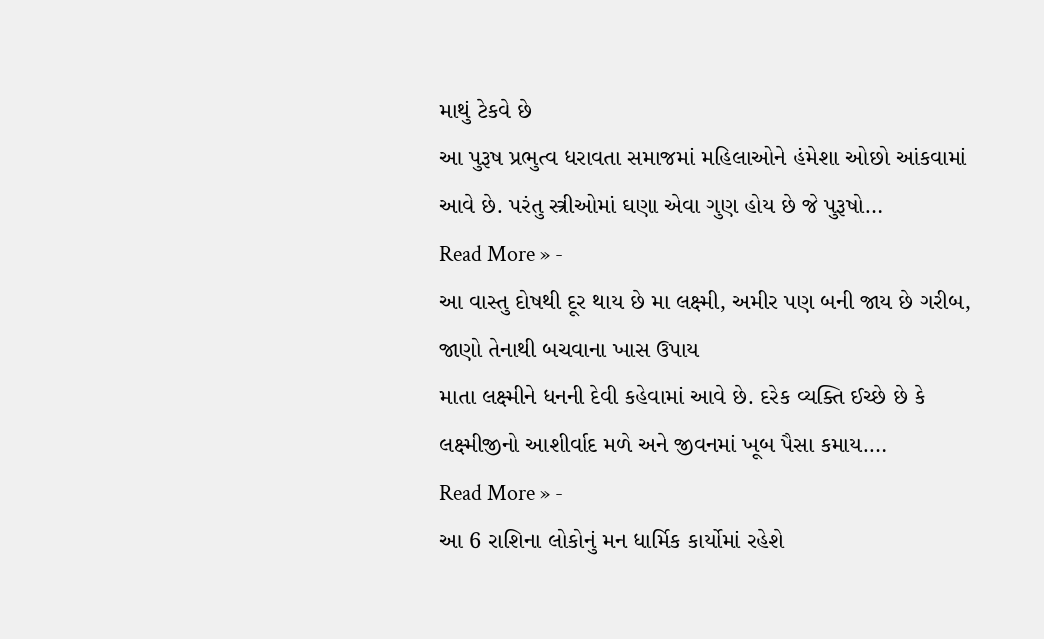માથું ટેકવે છે
આ પુરૂષ પ્રભુત્વ ધરાવતા સમાજમાં મહિલાઓને હંમેશા ઓછો આંકવામાં આવે છે. પરંતુ સ્ત્રીઓમાં ઘણા એવા ગુણ હોય છે જે પુરૂષો…
Read More » -
આ વાસ્તુ દોષથી દૂર થાય છે મા લક્ષ્મી, અમીર પણ બની જાય છે ગરીબ, જાણો તેનાથી બચવાના ખાસ ઉપાય
માતા લક્ષ્મીને ધનની દેવી કહેવામાં આવે છે. દરેક વ્યક્તિ ઈચ્છે છે કે લક્ષ્મીજીનો આશીર્વાદ મળે અને જીવનમાં ખૂબ પૈસા કમાય.…
Read More » -
આ 6 રાશિના લોકોનું મન ધાર્મિક કાર્યોમાં રહેશે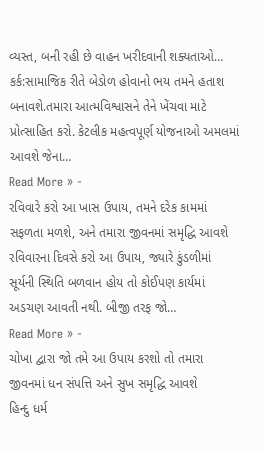વ્યસ્ત, બની રહી છે વાહન ખરીદવાની શક્યતાઓ…
કર્ક:સામાજિક રીતે બેડોળ હોવાનો ભય તમને હતાશ બનાવશે.તમારા આત્મવિશ્વાસને તેને ખેંચવા માટે પ્રોત્સાહિત કરો. કેટલીક મહત્વપૂર્ણ યોજનાઓ અમલમાં આવશે જેના…
Read More » -
રવિવારે કરો આ ખાસ ઉપાય, તમને દરેક કામમાં સફળતા મળશે, અને તમારા જીવનમાં સમૃદ્ધિ આવશે
રવિવારના દિવસે કરો આ ઉપાય, જ્યારે કુંડળીમાં સૂર્યની સ્થિતિ બળવાન હોય તો કોઈપણ કાર્યમાં અડચણ આવતી નથી. બીજી તરફ જો…
Read More » -
ચોખા દ્વારા જો તમે આ ઉપાય કરશો તો તમારા જીવનમાં ધન સંપત્તિ અને સુખ સમૃદ્ધિ આવશે
હિન્દુ ધર્મ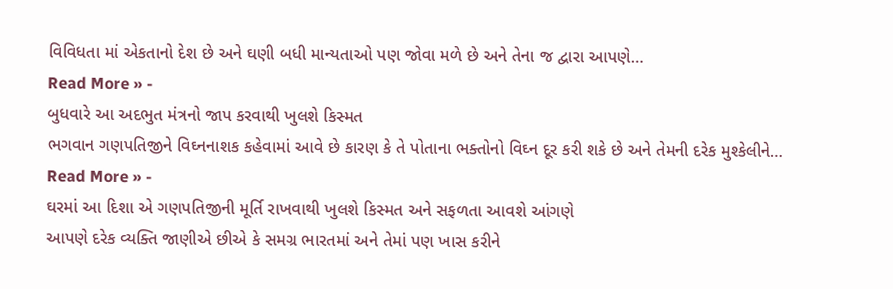વિવિધતા માં એકતાનો દેશ છે અને ઘણી બધી માન્યતાઓ પણ જોવા મળે છે અને તેના જ દ્વારા આપણે…
Read More » -
બુધવારે આ અદભુત મંત્રનો જાપ કરવાથી ખુલશે કિસ્મત
ભગવાન ગણપતિજીને વિઘ્નનાશક કહેવામાં આવે છે કારણ કે તે પોતાના ભક્તોનો વિઘ્ન દૂર કરી શકે છે અને તેમની દરેક મુશ્કેલીને…
Read More » -
ઘરમાં આ દિશા એ ગણપતિજીની મૂર્તિ રાખવાથી ખુલશે કિસ્મત અને સફળતા આવશે આંગણે
આપણે દરેક વ્યક્તિ જાણીએ છીએ કે સમગ્ર ભારતમાં અને તેમાં પણ ખાસ કરીને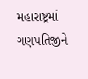મહારાષ્ટ્રમાં ગણપતિજીને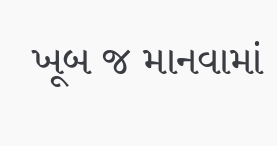ખૂબ જ માનવામાં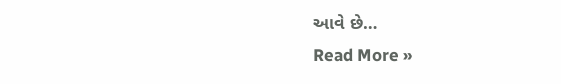આવે છે…
Read More »